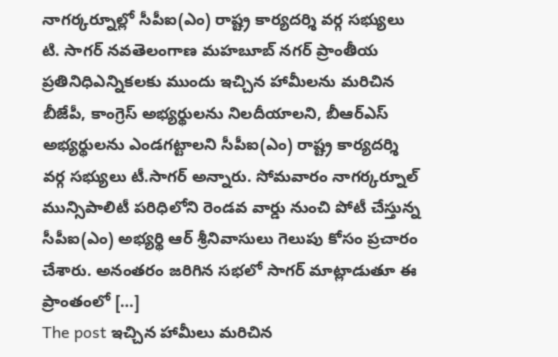నాగర్కర్నూల్లో సీపీఐ(ఎం) రాష్ట్ర కార్యదర్శి వర్గ సభ్యులు టి. సాగర్ నవతెలంగాణ మహబూబ్ నగర్ ప్రాంతీయ ప్రతినిధిఎన్నికలకు ముందు ఇచ్చిన హామీలను మరిచిన బీజేపీ, కాంగ్రెస్ అభ్యర్థులను నిలదీయాలని, బీఆర్ఎస్ అభ్యర్థులను ఎండగట్టాలని సీపీఐ(ఎం) రాష్ట్ర కార్యదర్శి వర్గ సభ్యులు టీ.సాగర్ అన్నారు. సోమవారం నాగర్కర్నూల్ మున్సిపాలిటీ పరిధిలోని రెండవ వార్డు నుంచి పోటీ చేస్తున్న సీపీఐ(ఎం) అభ్యర్థి ఆర్ శ్రీనివాసులు గెలుపు కోసం ప్రచారం చేశారు. అనంతరం జరిగిన సభలో సాగర్ మాట్లాడుతూ ఈ ప్రాంతంలో […]
The post ఇచ్చిన హామీలు మరిచిన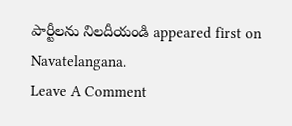పార్టీలను నిలదీయండి appeared first on Navatelangana.
Leave A Comment